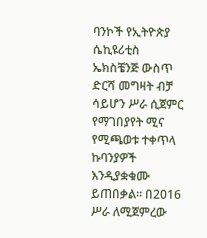ባንኮች የኢትዮጵያ ሴኪዩሪቲስ ኤክስቼንጅ ውስጥ ድርሻ መግዛት ብቻ ሳይሆን ሥራ ሲጀምር የማገበያየት ሚና የሚጫወቱ ተቀጥላ ኩባንያዎች እንዲያቋቁሙ ይጠበቃል። በ2016 ሥራ ለሚጀምረው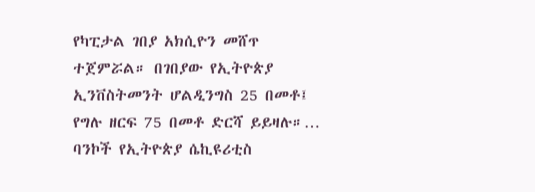የካፒታል ገበያ አክሲዮን መሸጥ ተጀምሯል። በገበያው የኢትዮጵያ ኢንቨስትመንት ሆልዲንግስ 25 በመቶ፤ የግሉ ዘርፍ 75 በመቶ ድርሻ ይይዛሉ።…
ባንኮች የኢትዮጵያ ሴኪዩሪቲስ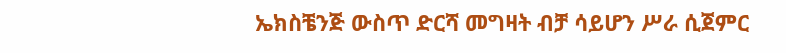ኤክስቼንጅ ውስጥ ድርሻ መግዛት ብቻ ሳይሆን ሥራ ሲጀምር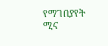የማገበያየት ሚና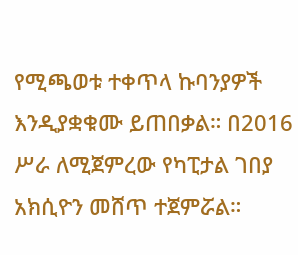የሚጫወቱ ተቀጥላ ኩባንያዎች እንዲያቋቁሙ ይጠበቃል። በ2016 ሥራ ለሚጀምረው የካፒታል ገበያ አክሲዮን መሸጥ ተጀምሯል።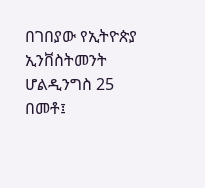በገበያው የኢትዮጵያ ኢንቨስትመንት ሆልዲንግስ 25 በመቶ፤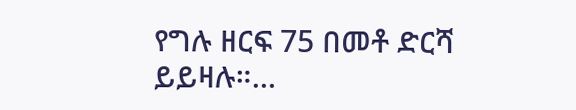የግሉ ዘርፍ 75 በመቶ ድርሻ ይይዛሉ።…